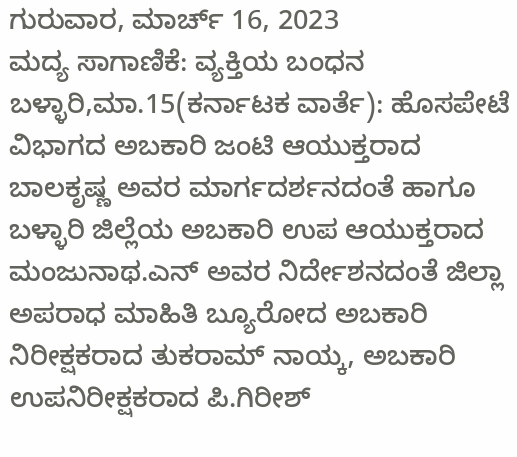ಗುರುವಾರ, ಮಾರ್ಚ್ 16, 2023
ಮದ್ಯ ಸಾಗಾಣಿಕೆ: ವ್ಯಕ್ತಿಯ ಬಂಧನ
ಬಳ್ಳಾರಿ,ಮಾ.15(ಕರ್ನಾಟಕ ವಾರ್ತೆ): ಹೊಸಪೇಟೆ ವಿಭಾಗದ ಅಬಕಾರಿ ಜಂಟಿ ಆಯುಕ್ತರಾದ ಬಾಲಕೃಷ್ಣ ಅವರ ಮಾರ್ಗದರ್ಶನದಂತೆ ಹಾಗೂ ಬಳ್ಳಾರಿ ಜಿಲ್ಲೆಯ ಅಬಕಾರಿ ಉಪ ಆಯುಕ್ತರಾದ ಮಂಜುನಾಥ.ಎನ್ ಅವರ ನಿರ್ದೇಶನದಂತೆ ಜಿಲ್ಲಾ ಅಪರಾಧ ಮಾಹಿತಿ ಬ್ಯೂರೋದ ಅಬಕಾರಿ ನಿರೀಕ್ಷಕರಾದ ತುಕರಾಮ್ ನಾಯ್ಕ, ಅಬಕಾರಿ ಉಪನಿರೀಕ್ಷಕರಾದ ಪಿ.ಗಿರೀಶ್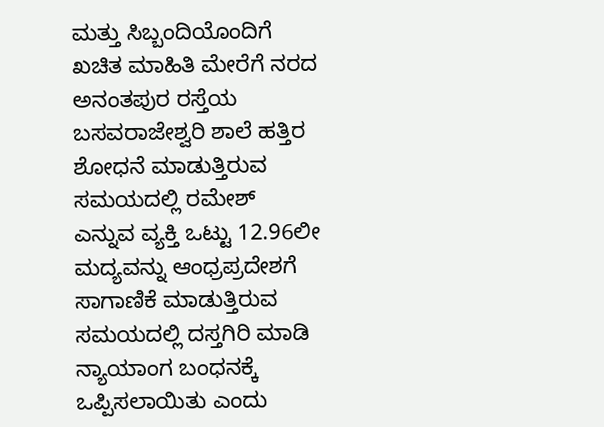ಮತ್ತು ಸಿಬ್ಬಂದಿಯೊಂದಿಗೆ ಖಚಿತ ಮಾಹಿತಿ ಮೇರೆಗೆ ನರದ ಅನಂತಪುರ ರಸ್ತೆಯ ಬಸವರಾಜೇಶ್ವರಿ ಶಾಲೆ ಹತ್ತಿರ ಶೋಧನೆ ಮಾಡುತ್ತಿರುವ ಸಮಯದಲ್ಲಿ ರಮೇಶ್ ಎನ್ನುವ ವ್ಯಕ್ತಿ ಒಟ್ಟು 12.96ಲೀ ಮದ್ಯವನ್ನು ಆಂಧ್ರಪ್ರದೇಶಗೆ ಸಾಗಾಣಿಕೆ ಮಾಡುತ್ತಿರುವ ಸಮಯದಲ್ಲಿ ದಸ್ತಗಿರಿ ಮಾಡಿ ನ್ಯಾಯಾಂಗ ಬಂಧನಕ್ಕೆ ಒಪ್ಪಿಸಲಾಯಿತು ಎಂದು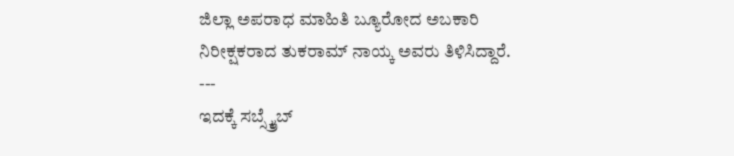ಜಿಲ್ಲಾ ಅಪರಾಧ ಮಾಹಿತಿ ಬ್ಯೂರೋದ ಅಬಕಾರಿ ನಿರೀಕ್ಷಕರಾದ ತುಕರಾಮ್ ನಾಯ್ಕ ಅವರು ತಿಳಿಸಿದ್ದಾರೆ.
---
ಇದಕ್ಕೆ ಸಬ್ಸ್ಕ್ರೈಬ್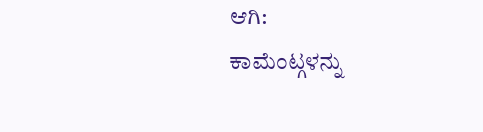ಆಗಿ:
ಕಾಮೆಂಟ್ಗಳನ್ನು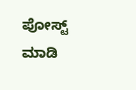ಪೋಸ್ಟ್ ಮಾಡಿ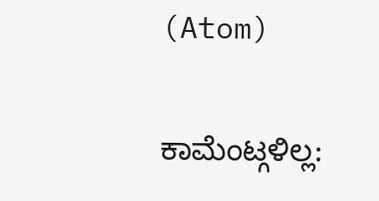(Atom)

ಕಾಮೆಂಟ್ಗಳಿಲ್ಲ: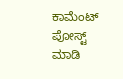ಕಾಮೆಂಟ್ ಪೋಸ್ಟ್ ಮಾಡಿ